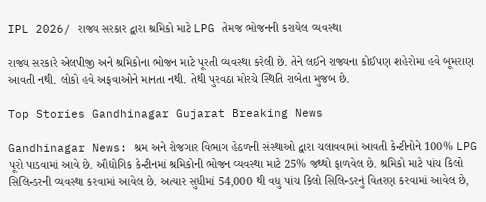IPL 2026/ રાજ્ય સરકાર દ્વારા શ્રમિકો માટે LPG તેમજ ભોજનની કરાયેલ વ્યવસ્થા

રાજ્ય સરકારે એલપીજી અને શ્રમિકોના ભોજન માટે પૂરતી વ્યવસ્થા કરેલી છે. તેને લઈને રાજ્યના કોઈપણ શહેરોમા હવે બૂમરાણ આવતી નથી. લોકો હવે અફવાઓને માનતા નથી. તેથી પુરવઠા મોરચે સ્થિતિ રાબેતા મુજબ છે.

Top Stories Gandhinagar Gujarat Breaking News

Gandhinagar News: શ્રમ અને રોજગાર વિભાગ હેઠળની સંસ્થાઓ દ્વારા ચલાવવામાં આવતી કેન્ટીનોને 100% LPG પૂરો પાડવામાં આવે છે. ઔદ્યોગિક કેન્ટીનમાં શ્રમિકોની ભોજન વ્યવસ્થા માટે 25% જથ્થો ફાળવેલ છે. શ્રમિકો માટે પાંચ કિલો સિલિન્ડરની વ્યવસ્થા કરવામાં આવેલ છે. અત્યાર સુધીમાં 54,000 થી વધુ પાંચ કિલો સિલિન્ડરનું વિતરણ કરવામાં આવેલ છે,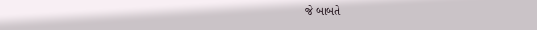જે બાબતે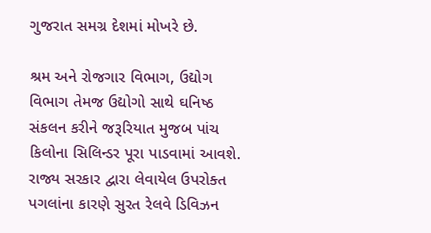ગુજરાત સમગ્ર દેશમાં મોખરે છે.

શ્રમ અને રોજગાર વિભાગ, ઉદ્યોગ વિભાગ તેમજ ઉદ્યોગો સાથે ઘનિષ્ઠ સંકલન કરીને જરૂરિયાત મુજબ પાંચ કિલોના સિલિન્ડર પૂરા પાડવામાં આવશે. રાજ્ય સરકાર દ્વારા લેવાયેલ ઉપરોક્ત પગલાંના કારણે સુરત રેલવે ડિવિઝન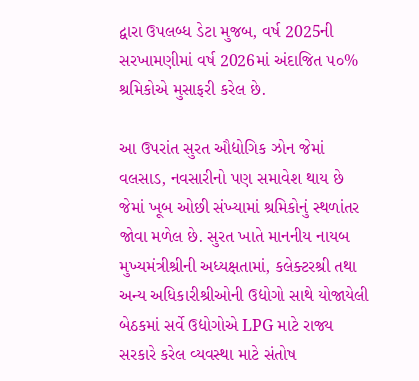દ્વારા ઉપલબ્ધ ડેટા મુજબ, વર્ષ 2025ની સરખામણીમાં વર્ષ 2026માં અંદાજિત ૫૦% શ્રમિકોએ મુસાફરી કરેલ છે.

આ ઉપરાંત સુરત ઔદ્યોગિક ઝોન જેમાં વલસાડ, નવસારીનો પણ સમાવેશ થાય છે જેમાં ખૂબ ઓછી સંખ્યામાં શ્રમિકોનું સ્થળાંતર જોવા મળેલ છે. સુરત ખાતે માનનીય નાયબ મુખ્યમંત્રીશ્રીની અધ્યક્ષતામાં, કલેક્ટરશ્રી તથા અન્ય અધિકારીશ્રીઓની ઉદ્યોગો સાથે યોજાયેલી બેઠકમાં સર્વે ઉદ્યોગોએ LPG માટે રાજ્ય સરકારે કરેલ વ્યવસ્થા માટે સંતોષ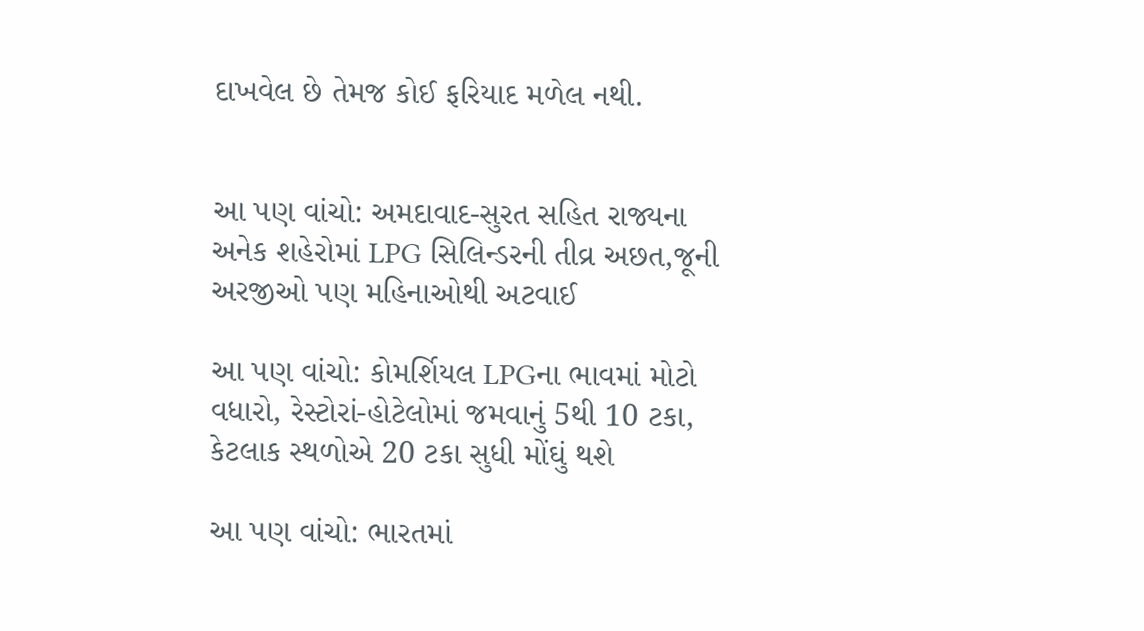દાખવેલ છે તેમજ કોઈ ફરિયાદ મળેલ નથી.


આ પણ વાંચો: અમદાવાદ-સુરત સહિત રાજ્યના અનેક શહેરોમાં LPG સિલિન્ડરની તીવ્ર અછત,જૂની અરજીઓ પણ મહિનાઓથી અટવાઈ

આ પણ વાંચો: કોમર્શિયલ LPGના ભાવમાં મોટો વધારો, રેસ્ટોરાં-હોટેલોમાં જમવાનું 5થી 10 ટકા, કેટલાક સ્થળોએ 20 ટકા સુધી મોંઘું થશે

આ પણ વાંચો: ભારતમાં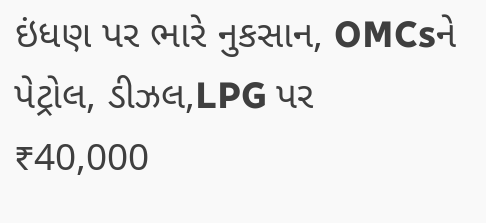ઇંધણ પર ભારે નુકસાન, OMCsને પેટ્રોલ, ડીઝલ,LPG પર ₹40,000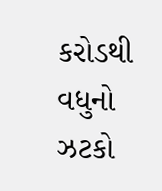કરોડથી વધુનો ઝટકો